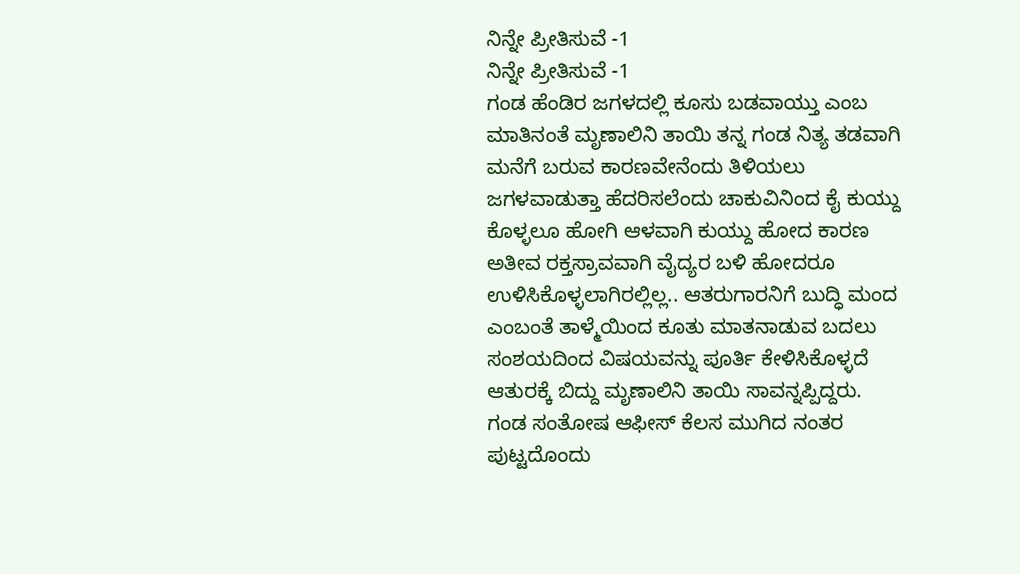ನಿನ್ನೇ ಪ್ರೀತಿಸುವೆ -1
ನಿನ್ನೇ ಪ್ರೀತಿಸುವೆ -1
ಗಂಡ ಹೆಂಡಿರ ಜಗಳದಲ್ಲಿ ಕೂಸು ಬಡವಾಯ್ತು ಎಂಬ ಮಾತಿನಂತೆ ಮೃಣಾಲಿನಿ ತಾಯಿ ತನ್ನ ಗಂಡ ನಿತ್ಯ ತಡವಾಗಿ ಮನೆಗೆ ಬರುವ ಕಾರಣವೇನೆಂದು ತಿಳಿಯಲು ಜಗಳವಾಡುತ್ತಾ ಹೆದರಿಸಲೆಂದು ಚಾಕುವಿನಿಂದ ಕೈ ಕುಯ್ದು ಕೊಳ್ಳಲೂ ಹೋಗಿ ಆಳವಾಗಿ ಕುಯ್ದು ಹೋದ ಕಾರಣ ಅತೀವ ರಕ್ತಸ್ರಾವವಾಗಿ ವೈದ್ಯರ ಬಳಿ ಹೋದರೂ ಉಳಿಸಿಕೊಳ್ಳಲಾಗಿರಲ್ಲಿಲ್ಲ.. ಆತರುಗಾರನಿಗೆ ಬುದ್ಧಿ ಮಂದ ಎಂಬಂತೆ ತಾಳ್ಮೆಯಿಂದ ಕೂತು ಮಾತನಾಡುವ ಬದಲು ಸಂಶಯದಿಂದ ವಿಷಯವನ್ನು ಪೂರ್ತಿ ಕೇಳಿಸಿಕೊಳ್ಳದೆ ಆತುರಕ್ಕೆ ಬಿದ್ದು ಮೃಣಾಲಿನಿ ತಾಯಿ ಸಾವನ್ನಪ್ಪಿದ್ದರು.
ಗಂಡ ಸಂತೋಷ ಆಫೀಸ್ ಕೆಲಸ ಮುಗಿದ ನಂತರ ಪುಟ್ಟದೊಂದು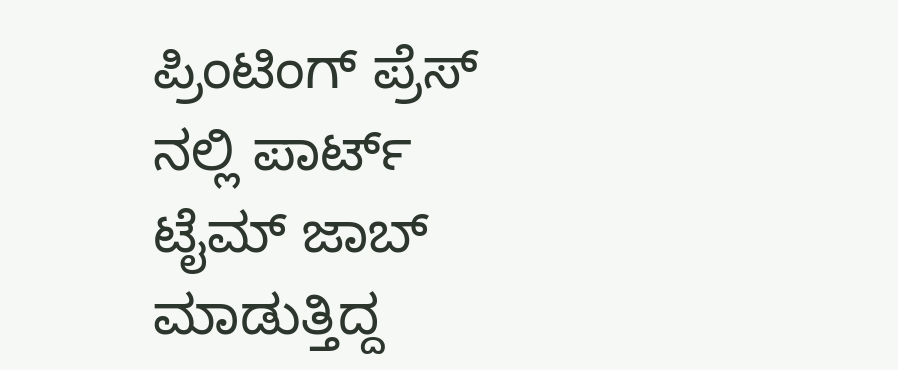ಪ್ರಿಂಟಿಂಗ್ ಪ್ರೆಸ್ ನಲ್ಲಿ ಪಾರ್ಟ್ ಟೈಮ್ ಜಾಬ್ ಮಾಡುತ್ತಿದ್ದ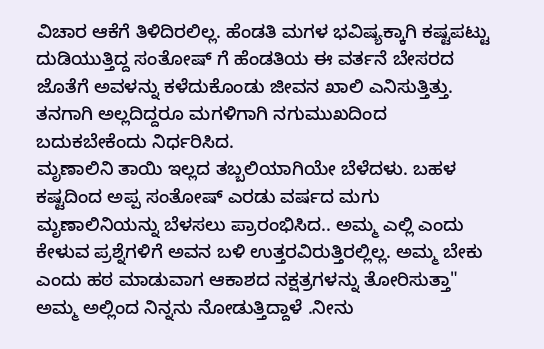ವಿಚಾರ ಆಕೆಗೆ ತಿಳಿದಿರಲಿಲ್ಲ. ಹೆಂಡತಿ ಮಗಳ ಭವಿಷ್ಯಕ್ಕಾಗಿ ಕಷ್ಟಪಟ್ಟು ದುಡಿಯುತ್ತಿದ್ದ ಸಂತೋಷ್ ಗೆ ಹೆಂಡತಿಯ ಈ ವರ್ತನೆ ಬೇಸರದ ಜೊತೆಗೆ ಅವಳನ್ನು ಕಳೆದುಕೊಂಡು ಜೀವನ ಖಾಲಿ ಎನಿಸುತ್ತಿತ್ತು. ತನಗಾಗಿ ಅಲ್ಲದಿದ್ದರೂ ಮಗಳಿಗಾಗಿ ನಗುಮುಖದಿಂದ ಬದುಕಬೇಕೆಂದು ನಿರ್ಧರಿಸಿದ.
ಮೃಣಾಲಿನಿ ತಾಯಿ ಇಲ್ಲದ ತಬ್ಬಲಿಯಾಗಿಯೇ ಬೆಳೆದಳು. ಬಹಳ ಕಷ್ಟದಿಂದ ಅಪ್ಪ ಸಂತೋಷ್ ಎರಡು ವರ್ಷದ ಮಗು ಮೃಣಾಲಿನಿಯನ್ನು ಬೆಳಸಲು ಪ್ರಾರಂಭಿಸಿದ.. ಅಮ್ಮ ಎಲ್ಲಿ ಎಂದು ಕೇಳುವ ಪ್ರಶ್ನೆಗಳಿಗೆ ಅವನ ಬಳಿ ಉತ್ತರವಿರುತ್ತಿರಲ್ಲಿಲ್ಲ. ಅಮ್ಮ ಬೇಕು ಎಂದು ಹಠ ಮಾಡುವಾಗ ಆಕಾಶದ ನಕ್ಷತ್ರಗಳನ್ನು ತೋರಿಸುತ್ತಾ" ಅಮ್ಮ ಅಲ್ಲಿಂದ ನಿನ್ನನು ನೋಡುತ್ತಿದ್ದಾಳೆ .ನೀನು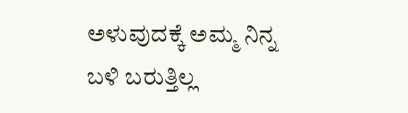ಅಳುವುದಕ್ಕೆ ಅಮ್ಮ ನಿನ್ನ ಬಳಿ ಬರುತ್ತಿಲ್ಲ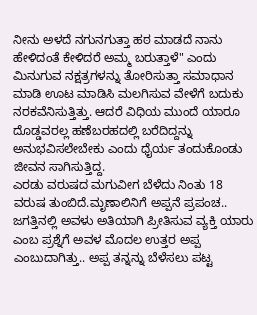ನೀನು ಅಳದೆ ನಗುನಗುತ್ತಾ ಹಠ ಮಾಡದೆ ನಾನು ಹೇಳಿದಂತೆ ಕೇಳಿದರೆ ಅಮ್ಮ ಬರುತ್ತಾಳೆ" ಎಂದು ಮಿನುಗುವ ನಕ್ಷತ್ರಗಳನ್ನು ತೋರಿಸುತ್ತಾ ಸಮಾಧಾನ ಮಾಡಿ ಊಟ ಮಾಡಿಸಿ ಮಲಗಿಸುವ ವೇಳೆಗೆ ಬದುಕು ನರಕವೆನಿಸುತ್ತಿತ್ತು. ಆದರೆ ವಿಧಿಯ ಮುಂದೆ ಯಾರೂ ದೊಡ್ಡವರಲ್ಲ ಹಣೆಬರಹದಲ್ಲಿ ಬರೆದಿದ್ದನ್ನು ಅನುಭವಿಸಲೇಬೇಕು ಎಂದು ಧೈರ್ಯ ತಂದುಕೊಂಡು ಜೀವನ ಸಾಗಿಸುತ್ತಿದ್ದ.
ಎರಡು ವರುಷದ ಮಗುವೀಗ ಬೆಳೆದು ನಿಂತು 18 ವರುಷ ತುಂಬಿದೆ.ಮೃಣಾಲಿನಿಗೆ ಅಪ್ಪನೆ ಪ್ರಪಂಚ.. ಜಗತ್ತಿನಲ್ಲಿ ಅವಳು ಅತಿಯಾಗಿ ಪ್ರೀತಿಸುವ ವ್ಯಕ್ತಿ ಯಾರು ಎಂಬ ಪ್ರಶ್ನೆಗೆ ಅವಳ ಮೊದಲ ಉತ್ತರ ಅಪ್ಪ ಎಂಬುದಾಗಿತ್ತು.. ಅಪ್ಪ ತನ್ನನ್ನು ಬೆಳೆಸಲು ಪಟ್ಟ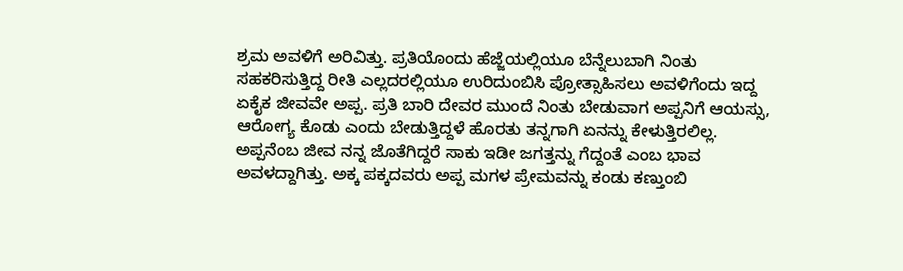ಶ್ರಮ ಅವಳಿಗೆ ಅರಿವಿತ್ತು. ಪ್ರತಿಯೊಂದು ಹೆಜ್ಜೆಯಲ್ಲಿಯೂ ಬೆನ್ನೆಲುಬಾಗಿ ನಿಂತು ಸಹಕರಿಸುತ್ತಿದ್ದ ರೀತಿ ಎಲ್ಲದರಲ್ಲಿಯೂ ಉರಿದುಂಬಿಸಿ ಪ್ರೋತ್ಸಾಹಿಸಲು ಅವಳಿಗೆಂದು ಇದ್ದ ಏಕೈಕ ಜೀವವೇ ಅಪ್ಪ. ಪ್ರತಿ ಬಾರಿ ದೇವರ ಮುಂದೆ ನಿಂತು ಬೇಡುವಾಗ ಅಪ್ಪನಿಗೆ ಆಯಸ್ಸು, ಆರೋಗ್ಯ ಕೊಡು ಎಂದು ಬೇಡುತ್ತಿದ್ದಳೆ ಹೊರತು ತನ್ನಗಾಗಿ ಏನನ್ನು ಕೇಳುತ್ತಿರಲಿಲ್ಲ. ಅಪ್ಪನೆಂಬ ಜೀವ ನನ್ನ ಜೊತೆಗಿದ್ದರೆ ಸಾಕು ಇಡೀ ಜಗತ್ತನ್ನು ಗೆದ್ದಂತೆ ಎಂಬ ಭಾವ ಅವಳದ್ದಾಗಿತ್ತು. ಅಕ್ಕ ಪಕ್ಕದವರು ಅಪ್ಪ ಮಗಳ ಪ್ರೇಮವನ್ನು ಕಂಡು ಕಣ್ತುಂಬಿ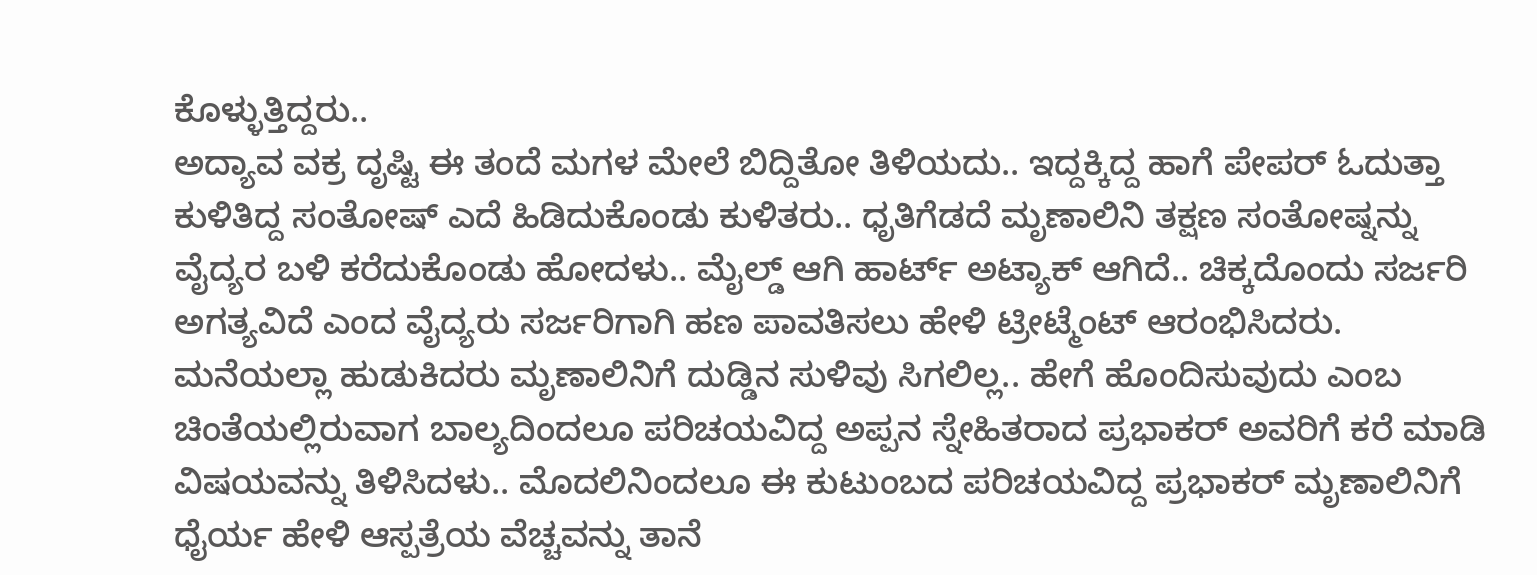ಕೊಳ್ಳುತ್ತಿದ್ದರು..
ಅದ್ಯಾವ ವಕ್ರ ದೃಷ್ಟಿ ಈ ತಂದೆ ಮಗಳ ಮೇಲೆ ಬಿದ್ದಿತೋ ತಿಳಿಯದು.. ಇದ್ದಕ್ಕಿದ್ದ ಹಾಗೆ ಪೇಪರ್ ಓದುತ್ತಾ ಕುಳಿತಿದ್ದ ಸಂತೋಷ್ ಎದೆ ಹಿಡಿದುಕೊಂಡು ಕುಳಿತರು.. ಧೃತಿಗೆಡದೆ ಮೃಣಾಲಿನಿ ತಕ್ಷಣ ಸಂತೋಷ್ನನ್ನು ವೈದ್ಯರ ಬಳಿ ಕರೆದುಕೊಂಡು ಹೋದಳು.. ಮೈಲ್ಡ್ ಆಗಿ ಹಾರ್ಟ್ ಅಟ್ಯಾಕ್ ಆಗಿದೆ.. ಚಿಕ್ಕದೊಂದು ಸರ್ಜರಿ ಅಗತ್ಯವಿದೆ ಎಂದ ವೈದ್ಯರು ಸರ್ಜರಿಗಾಗಿ ಹಣ ಪಾವತಿಸಲು ಹೇಳಿ ಟ್ರೀಟ್ಮೆಂಟ್ ಆರಂಭಿಸಿದರು.
ಮನೆಯಲ್ಲಾ ಹುಡುಕಿದರು ಮೃಣಾಲಿನಿಗೆ ದುಡ್ಡಿನ ಸುಳಿವು ಸಿಗಲಿಲ್ಲ.. ಹೇಗೆ ಹೊಂದಿಸುವುದು ಎಂಬ ಚಿಂತೆಯಲ್ಲಿರುವಾಗ ಬಾಲ್ಯದಿಂದಲೂ ಪರಿಚಯವಿದ್ದ ಅಪ್ಪನ ಸ್ನೇಹಿತರಾದ ಪ್ರಭಾಕರ್ ಅವರಿಗೆ ಕರೆ ಮಾಡಿ ವಿಷಯವನ್ನು ತಿಳಿಸಿದಳು.. ಮೊದಲಿನಿಂದಲೂ ಈ ಕುಟುಂಬದ ಪರಿಚಯವಿದ್ದ ಪ್ರಭಾಕರ್ ಮೃಣಾಲಿನಿಗೆ ಧೈರ್ಯ ಹೇಳಿ ಆಸ್ಪತ್ರೆಯ ವೆಚ್ಚವನ್ನು ತಾನೆ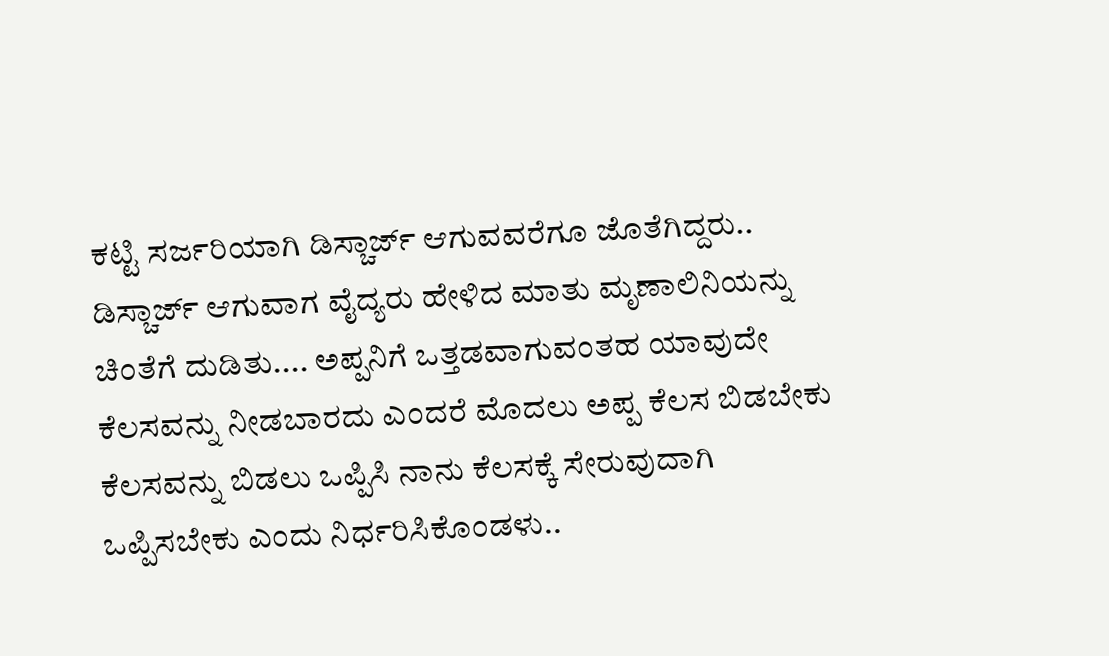ಕಟ್ಟಿ ಸರ್ಜರಿಯಾಗಿ ಡಿಸ್ಚಾರ್ಜ್ ಆಗುವವರೆಗೂ ಜೊತೆಗಿದ್ದರು..
ಡಿಸ್ಚಾರ್ಜ್ ಆಗುವಾಗ ವೈದ್ಯರು ಹೇಳಿದ ಮಾತು ಮೃಣಾಲಿನಿಯನ್ನು ಚಿಂತೆಗೆ ದುಡಿತು.... ಅಪ್ಪನಿಗೆ ಒತ್ತಡವಾಗುವಂತಹ ಯಾವುದೇ ಕೆಲಸವನ್ನು ನೀಡಬಾರದು ಎಂದರೆ ಮೊದಲು ಅಪ್ಪ ಕೆಲಸ ಬಿಡಬೇಕು ಕೆಲಸವನ್ನು ಬಿಡಲು ಒಪ್ಪಿಸಿ ನಾನು ಕೆಲಸಕ್ಕೆ ಸೇರುವುದಾಗಿ ಒಪ್ಪಿಸಬೇಕು ಎಂದು ನಿರ್ಧರಿಸಿಕೊಂಡಳು..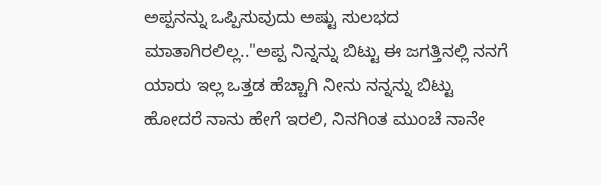ಅಪ್ಪನನ್ನು ಒಪ್ಪಿಸುವುದು ಅಷ್ಟು ಸುಲಭದ ಮಾತಾಗಿರಲಿಲ್ಲ.."ಅಪ್ಪ ನಿನ್ನನ್ನು ಬಿಟ್ಟು ಈ ಜಗತ್ತಿನಲ್ಲಿ ನನಗೆ ಯಾರು ಇಲ್ಲ ಒತ್ತಡ ಹೆಚ್ಚಾಗಿ ನೀನು ನನ್ನನ್ನು ಬಿಟ್ಟು ಹೋದರೆ ನಾನು ಹೇಗೆ ಇರಲಿ, ನಿನಗಿಂತ ಮುಂಚೆ ನಾನೇ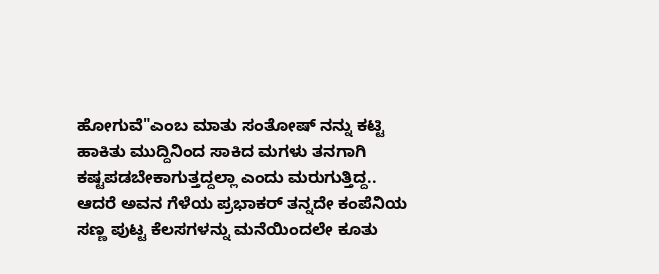ಹೋಗುವೆ"ಎಂಬ ಮಾತು ಸಂತೋಷ್ ನನ್ನು ಕಟ್ಟಿ ಹಾಕಿತು ಮುದ್ದಿನಿಂದ ಸಾಕಿದ ಮಗಳು ತನಗಾಗಿ ಕಷ್ಟಪಡಬೇಕಾಗುತ್ತದ್ದಲ್ಲಾ ಎಂದು ಮರುಗುತ್ತಿದ್ದ.. ಆದರೆ ಅವನ ಗೆಳೆಯ ಪ್ರಭಾಕರ್ ತನ್ನದೇ ಕಂಪೆನಿಯ ಸಣ್ಣ ಪುಟ್ಟ ಕೆಲಸಗಳನ್ನು ಮನೆಯಿಂದಲೇ ಕೂತು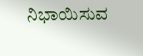ನಿಭಾಯಿಸುವ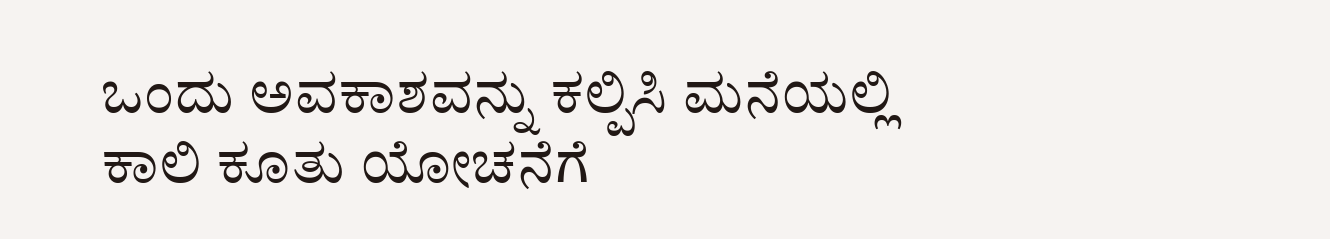ಒಂದು ಅವಕಾಶವನ್ನು ಕಲ್ಪಿಸಿ ಮನೆಯಲ್ಲಿ ಕಾಲಿ ಕೂತು ಯೋಚನೆಗೆ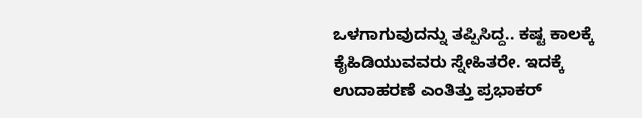ಒಳಗಾಗುವುದನ್ನು ತಪ್ಪಿಸಿದ್ದ.. ಕಷ್ಟ ಕಾಲಕ್ಕೆ ಕೈಹಿಡಿಯುವವರು ಸ್ನೇಹಿತರೇ. ಇದಕ್ಕೆ ಉದಾಹರಣೆ ಎಂತಿತ್ತು ಪ್ರಭಾಕರ್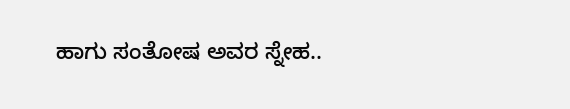ಹಾಗು ಸಂತೋಷ ಅವರ ಸ್ನೇಹ..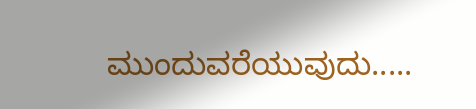ಮುಂದುವರೆಯುವುದು.....